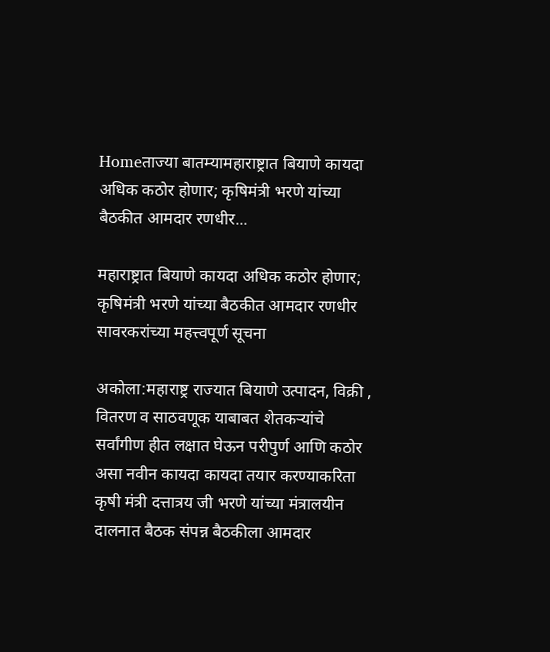Homeताज्या बातम्यामहाराष्ट्रात बियाणे कायदा अधिक कठोर होणार; कृषिमंत्री भरणे यांच्या बैठकीत आमदार रणधीर...

महाराष्ट्रात बियाणे कायदा अधिक कठोर होणार; कृषिमंत्री भरणे यांच्या बैठकीत आमदार रणधीर सावरकरांच्या महत्त्वपूर्ण सूचना

अकोला:महाराष्ट्र राज्यात बियाणे उत्पादन, विक्री , वितरण व साठवणूक याबाबत शेतकऱ्यांचे सर्वांगीण हीत लक्षात घेऊन परीपुर्ण आणि कठोर असा नवीन कायदा कायदा तयार करण्याकरिता कृषी मंत्री दत्तात्रय जी भरणे यांच्या मंत्रालयीन दालनात बैठक संपन्न बैठकीला आमदार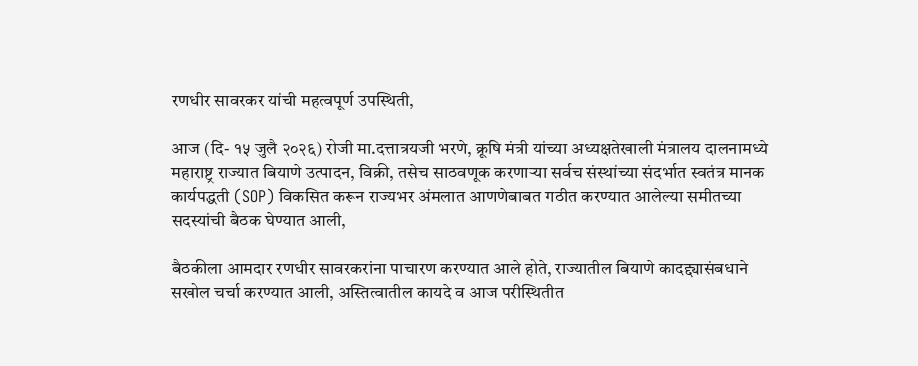रणधीर सावरकर यांची महत्वपूर्ण उपस्थिती,

आज (दि- १५ जुलै २०२६) रोजी मा.दत्तात्रयजी भरणे, क्रूषि मंत्री यांच्या अध्यक्षतेखाली मंत्रालय दालनामध्ये महाराष्ट्र राज्यात बियाणे उत्पादन, विक्री, तसेच साठवणूक करणाऱ्या सर्वच संस्थांच्या संदर्भात स्वतंत्र मानक कार्यपद्धती (SOP) विकसित करून राज्यभर अंमलात आणणेबाबत गठीत करण्यात आलेल्या समीतच्या सदस्यांची बैठक घेण्यात आली,

बैठकीला आमदार रणधीर सावरकरांना पाचारण करण्यात आले होते, राज्यातील बियाणे कादद्द्यासंबधाने सखोल चर्चा करण्यात आली, अस्तित्वातील कायदे व आज परीस्थितीत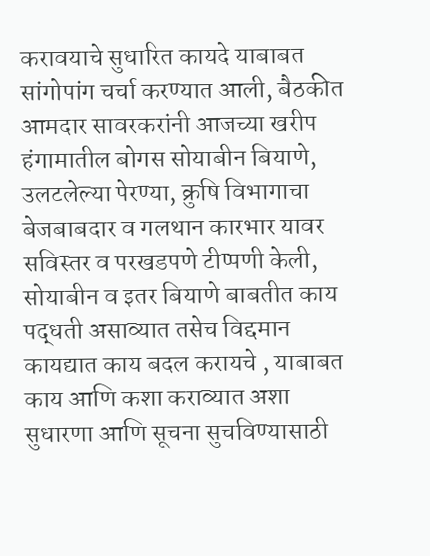करावयाचे सुधारित कायदे याबाबत सांगोपांग चर्चा करण्यात आली, बैठकीत आमदार सावरकरांनी आजच्या खरीप हंगामातील बोगस सोयाबीन बियाणे, उलटलेल्या पेरण्या, क्रुषि विभागाचा बेजबाबदार व गलथान कारभार यावर सविस्तर व परखडपणे टीप्पणी केली, सोयाबीन व इतर बियाणे बाबतीत काय पद्धती असाव्यात तसेच विद्दमान कायद्यात काय बदल करायचे , याबाबत काय आणि कशा कराव्यात अशा सुधारणा आणि सूचना सुचविण्यासाठी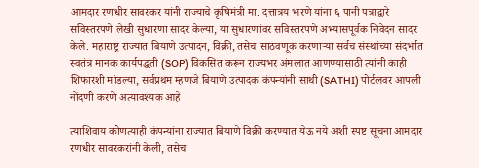आमदार रणधीर सावरकर यांनी राज्याचे कृषिमंत्री मा. दत्तात्रय भरणे यांना ६ पानी पत्राद्वारे सविस्तरपणे लेखी सुधारणा सादर केल्या, या सुधारणांवर सविस्तरपणे अभ्यासपूर्वक निवेदन सादर केले. महाराष्ट्र राज्यात बियाणे उत्पादन, विक्री, तसेच साठवणूक करणाऱ्या सर्वच संस्थांच्या संदर्भात स्वतंत्र मानक कार्यपद्धती (SOP) विकसित करून राज्यभर अंमलात आणण्यासाठी त्यांनी काही शिफारशी मांडल्या, सर्वप्रथम म्हणजे बियाणे उत्पादक कंपन्यांनी साथी (SATHI) पोर्टलवर आपली नोंदणी करणे अत्यावश्यक आहे

त्याशिवाय कोणत्याही कंपन्यांना राज्यात बियाणे विक्री करण्यात येऊ नये अशी स्पष्ट सूचना आमदार रणधीर सावरकरांनी केली, तसेच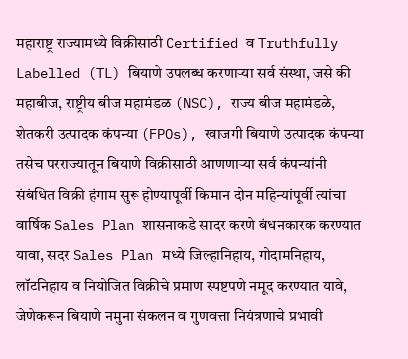महाराष्ट्र राज्यामध्ये विक्रीसाठी Certified व Truthfully Labelled (TL) बियाणे उपलब्ध करणाऱ्या सर्व संस्था, जसे की महाबीज, राष्ट्रीय बीज महामंडळ (NSC), राज्य बीज महामंडळे, शेतकरी उत्पादक कंपन्या (FPOs), खाजगी बियाणे उत्पादक कंपन्या तसेच परराज्यातून बियाणे विक्रीसाठी आणणाऱ्या सर्व कंपन्यांनी संबंधित विक्री हंगाम सुरू होण्यापूर्वी किमान दोन महिन्यांपूर्वी त्यांचा वार्षिक Sales Plan शासनाकडे सादर करणे बंधनकारक करण्यात यावा, सदर Sales Plan मध्ये जिल्हानिहाय, गोदामनिहाय, लॉटनिहाय व नियोजित विक्रीचे प्रमाण स्पष्टपणे नमूद करण्यात यावे, जेणेकरून बियाणे नमुना संकलन व गुणवत्ता नियंत्रणाचे प्रभावी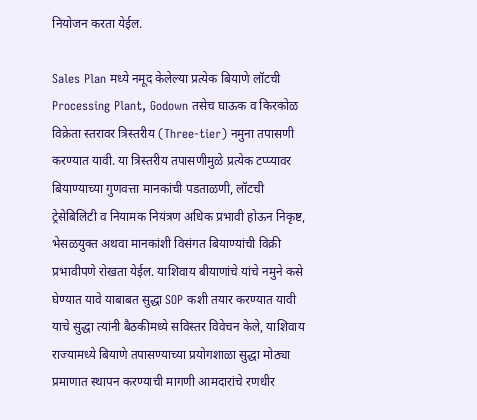नियोजन करता येईल.

Sales Plan मध्ये नमूद केलेल्या प्रत्येक बियाणे लॉटची Processing Plant, Godown तसेच घाऊक व किरकोळ विक्रेता स्तरावर त्रिस्तरीय (Three-tier) नमुना तपासणी करण्यात यावी. या त्रिस्तरीय तपासणीमुळे प्रत्येक टप्प्यावर बियाण्याच्या गुणवत्ता मानकांची पडताळणी, लॉटची ट्रेसेबिलिटी व नियामक नियंत्रण अधिक प्रभावी होऊन निकृष्ट, भेसळयुक्त अथवा मानकांशी विसंगत बियाण्यांची विक्री प्रभावीपणे रोखता येईल. याशिवाय बीयाणांचे यांचे नमुने कसे घेण्यात यावे याबाबत सुद्धा SOP कशी तयार करण्यात यावी याचे सुद्धा त्यांनी बैठकीमध्ये सविस्तर विवेचन केले, याशिवाय राज्यामध्ये बियाणे तपासण्याच्या प्रयोगशाळा सुद्धा मोठ्या प्रमाणात स्थापन करण्याची मागणी आमदारांचे रणधीर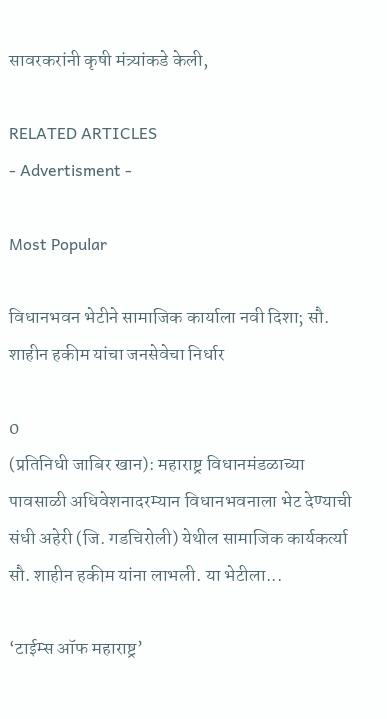सावरकरांनी कृषी मंत्र्यांकडे केली,

RELATED ARTICLES
- Advertisment -

Most Popular

विधानभवन भेटीने सामाजिक कार्याला नवी दिशा; सौ. शाहीन हकीम यांचा जनसेवेचा निर्धार

0
(प्रतिनिधी जाबिर खान): महाराष्ट्र विधानमंडळाच्या पावसाळी अधिवेशनादरम्यान विधानभवनाला भेट देण्याची संधी अहेरी (जि. गडचिरोली) येथील सामाजिक कार्यकर्त्या सौ. शाहीन हकीम यांना लाभली. या भेटीला...

‘टाईम्स ऑफ महाराष्ट्र’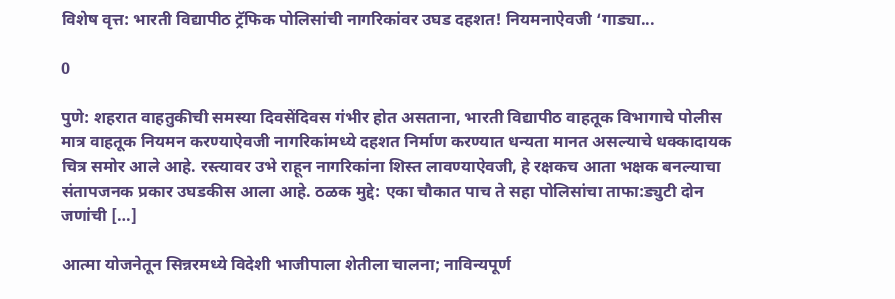विशेष वृत्त: भारती विद्यापीठ ट्रॅफिक पोलिसांची नागरिकांवर उघड दहशत! नियमनाऐवजी ‘गाड्या...

0

पुणे: शहरात वाहतुकीची समस्या दिवसेंदिवस गंभीर होत असताना, भारती विद्यापीठ वाहतूक विभागाचे पोलीस मात्र वाहतूक नियमन करण्याऐवजी नागरिकांमध्ये दहशत निर्माण करण्यात धन्यता मानत असल्याचे धक्कादायक चित्र समोर आले आहे. रस्त्यावर उभे राहून नागरिकांना शिस्त लावण्याऐवजी, हे रक्षकच आता भक्षक बनल्याचा संतापजनक प्रकार उघडकीस आला आहे. ठळक मुद्दे: एका चौकात पाच ते सहा पोलिसांचा ताफा:ड्युटी दोन जणांची […]

आत्मा योजनेतून सिन्नरमध्ये विदेशी भाजीपाला शेतीला चालना; नाविन्यपूर्ण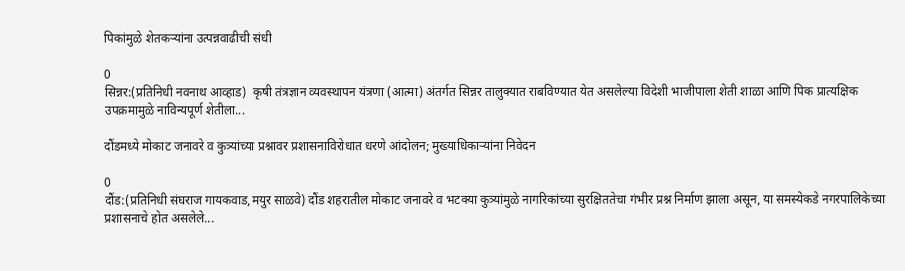पिकांमुळे शेतकऱ्यांना उत्पन्नवाढीची संधी

0
सिन्नर:(प्रतिनिधी नवनाथ आव्हाड)  कृषी तंत्रज्ञान व्यवस्थापन यंत्रणा (आत्मा) अंतर्गत सिन्नर तालुक्यात राबविण्यात येत असलेल्या विदेशी भाजीपाला शेती शाळा आणि पिक प्रात्यक्षिक उपक्रमामुळे नाविन्यपूर्ण शेतीला...

दौंडमध्ये मोकाट जनावरे व कुत्र्यांच्या प्रश्नावर प्रशासनाविरोधात धरणे आंदोलन; मुख्याधिकाऱ्यांना निवेदन

0
दौंड:(प्रतिनिधी संघराज गायकवाड,मयुर साळवे) दौंड शहरातील मोकाट जनावरे व भटक्या कुत्र्यांमुळे नागरिकांच्या सुरक्षिततेचा गंभीर प्रश्न निर्माण झाला असून, या समस्येकडे नगरपालिकेच्या प्रशासनाचे होत असलेले...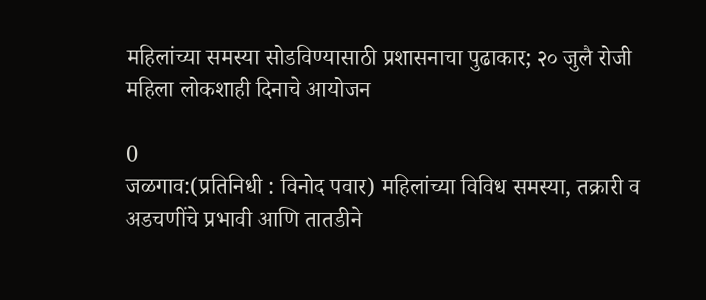महिलांच्या समस्या सोडविण्यासाठी प्रशासनाचा पुढाकार; २० जुलै रोजी महिला लोकशाही दिनाचे आयोजन

0
जळगाव:(प्रतिनिधी : विनोद पवार) महिलांच्या विविध समस्या, तक्रारी व अडचणींचे प्रभावी आणि तातडीने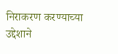निराकरण करण्याच्या उद्देशाने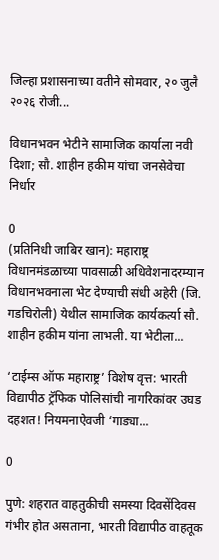जिल्हा प्रशासनाच्या वतीने सोमवार, २० जुलै २०२६ रोजी...

विधानभवन भेटीने सामाजिक कार्याला नवी दिशा; सौ. शाहीन हकीम यांचा जनसेवेचा निर्धार

0
(प्रतिनिधी जाबिर खान): महाराष्ट्र विधानमंडळाच्या पावसाळी अधिवेशनादरम्यान विधानभवनाला भेट देण्याची संधी अहेरी (जि. गडचिरोली) येथील सामाजिक कार्यकर्त्या सौ. शाहीन हकीम यांना लाभली. या भेटीला...

‘टाईम्स ऑफ महाराष्ट्र’ विशेष वृत्त: भारती विद्यापीठ ट्रॅफिक पोलिसांची नागरिकांवर उघड दहशत! नियमनाऐवजी ‘गाड्या...

0

पुणे: शहरात वाहतुकीची समस्या दिवसेंदिवस गंभीर होत असताना, भारती विद्यापीठ वाहतूक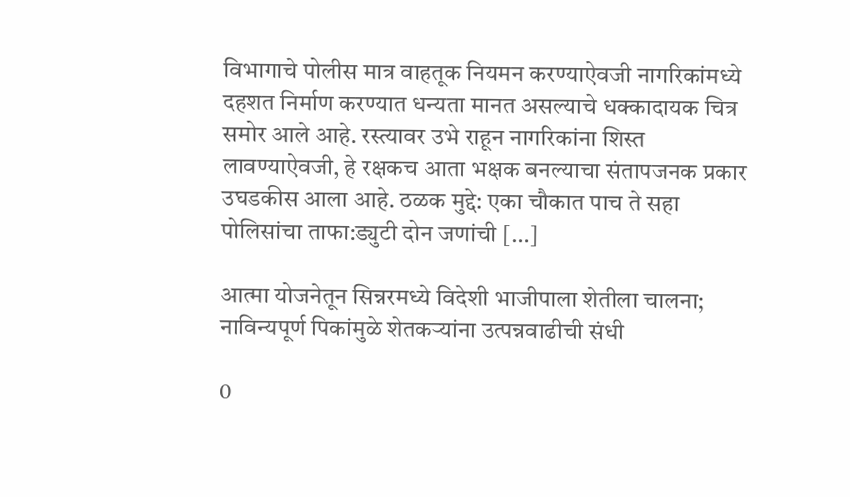विभागाचे पोलीस मात्र वाहतूक नियमन करण्याऐवजी नागरिकांमध्ये दहशत निर्माण करण्यात धन्यता मानत असल्याचे धक्कादायक चित्र समोर आले आहे. रस्त्यावर उभे राहून नागरिकांना शिस्त लावण्याऐवजी, हे रक्षकच आता भक्षक बनल्याचा संतापजनक प्रकार उघडकीस आला आहे. ठळक मुद्दे: एका चौकात पाच ते सहा पोलिसांचा ताफा:ड्युटी दोन जणांची […]

आत्मा योजनेतून सिन्नरमध्ये विदेशी भाजीपाला शेतीला चालना; नाविन्यपूर्ण पिकांमुळे शेतकऱ्यांना उत्पन्नवाढीची संधी

0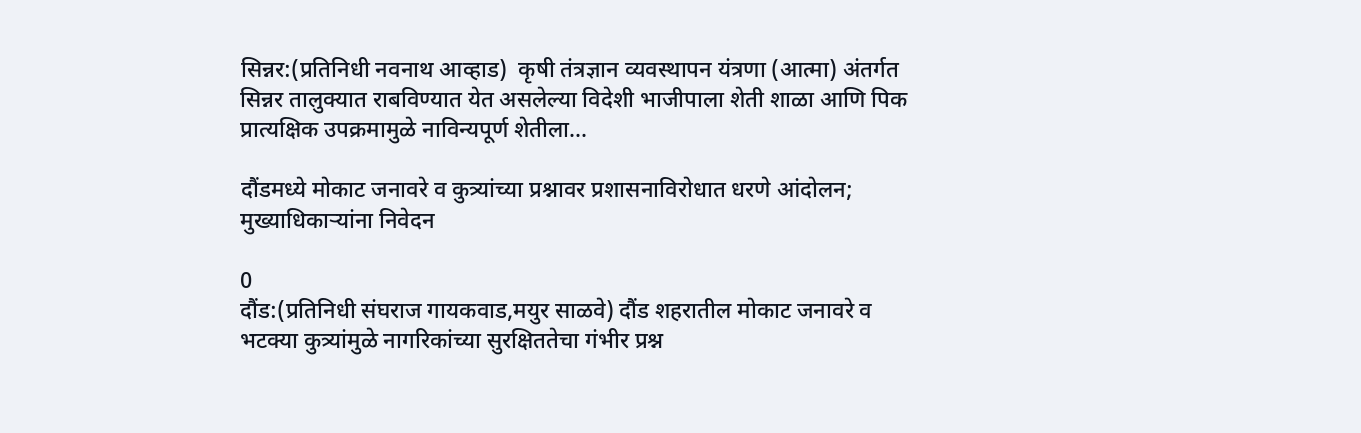सिन्नर:(प्रतिनिधी नवनाथ आव्हाड)  कृषी तंत्रज्ञान व्यवस्थापन यंत्रणा (आत्मा) अंतर्गत सिन्नर तालुक्यात राबविण्यात येत असलेल्या विदेशी भाजीपाला शेती शाळा आणि पिक प्रात्यक्षिक उपक्रमामुळे नाविन्यपूर्ण शेतीला...

दौंडमध्ये मोकाट जनावरे व कुत्र्यांच्या प्रश्नावर प्रशासनाविरोधात धरणे आंदोलन; मुख्याधिकाऱ्यांना निवेदन

0
दौंड:(प्रतिनिधी संघराज गायकवाड,मयुर साळवे) दौंड शहरातील मोकाट जनावरे व भटक्या कुत्र्यांमुळे नागरिकांच्या सुरक्षिततेचा गंभीर प्रश्न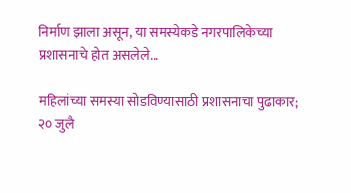निर्माण झाला असून, या समस्येकडे नगरपालिकेच्या प्रशासनाचे होत असलेले...

महिलांच्या समस्या सोडविण्यासाठी प्रशासनाचा पुढाकार; २० जुलै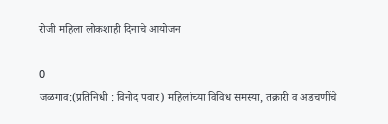रोजी महिला लोकशाही दिनाचे आयोजन

0
जळगाव:(प्रतिनिधी : विनोद पवार) महिलांच्या विविध समस्या, तक्रारी व अडचणींचे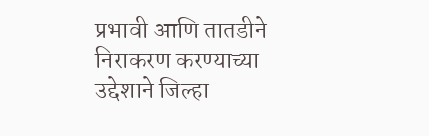प्रभावी आणि तातडीने निराकरण करण्याच्या उद्देशाने जिल्हा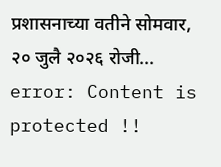प्रशासनाच्या वतीने सोमवार, २० जुलै २०२६ रोजी...
error: Content is protected !!